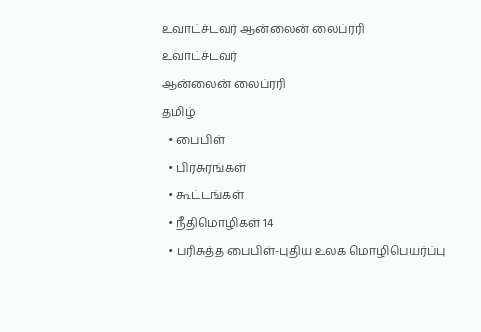உவாட்ச்டவர் ஆன்லைன் லைப்ரரி
உவாட்ச்டவர்
ஆன்லைன் லைப்ரரி
தமிழ்
  • பைபிள்
  • பிரசுரங்கள்
  • கூட்டங்கள்
  • நீதிமொழிகள் 14
  • பரிசுத்த பைபிள்-புதிய உலக மொழிபெயர்ப்பு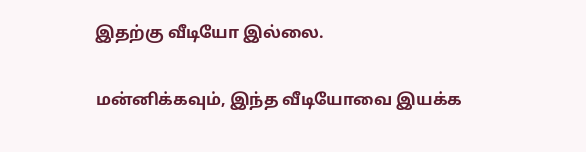இதற்கு வீடியோ இல்லை.

மன்னிக்கவும், இந்த வீடியோவை இயக்க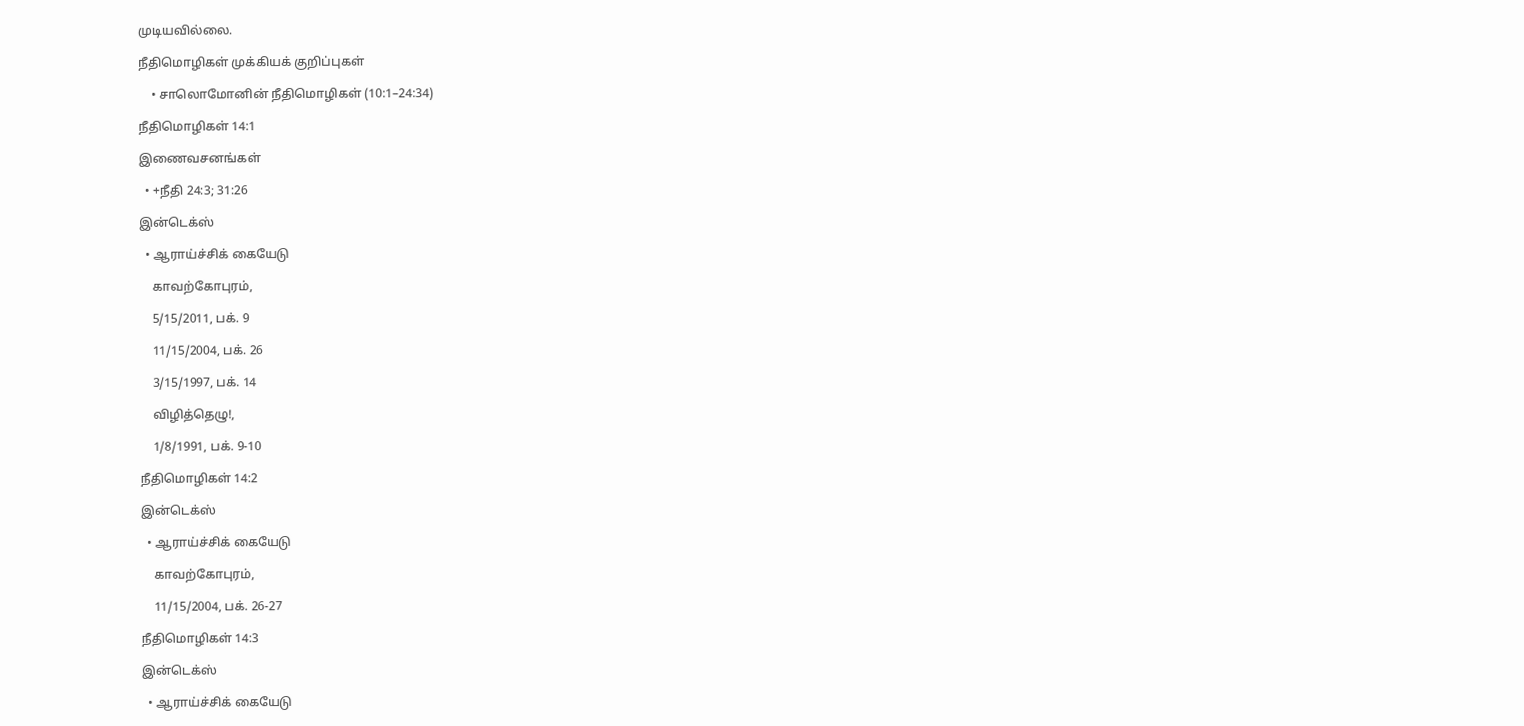முடியவில்லை.

நீதிமொழிகள் முக்கியக் குறிப்புகள்

    • சாலொமோனின் நீதிமொழிகள் (10:1–24:34)

நீதிமொழிகள் 14:1

இணைவசனங்கள்

  • +நீதி 24:3; 31:26

இன்டெக்ஸ்

  • ஆராய்ச்சிக் கையேடு

    காவற்கோபுரம்,

    5/15/2011, பக். 9

    11/15/2004, பக். 26

    3/15/1997, பக். 14

    விழித்தெழு!,

    1/8/1991, பக். 9-10

நீதிமொழிகள் 14:2

இன்டெக்ஸ்

  • ஆராய்ச்சிக் கையேடு

    காவற்கோபுரம்,

    11/15/2004, பக். 26-27

நீதிமொழிகள் 14:3

இன்டெக்ஸ்

  • ஆராய்ச்சிக் கையேடு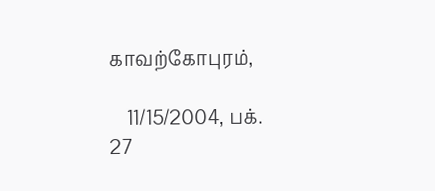காவற்கோபுரம்,

    11/15/2004, பக். 27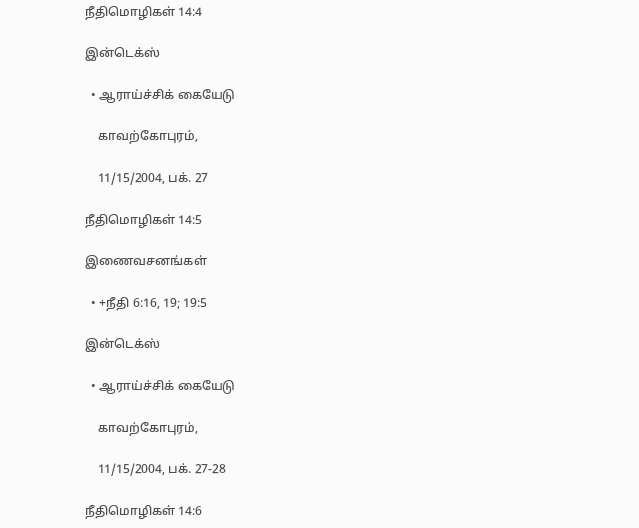நீதிமொழிகள் 14:4

இன்டெக்ஸ்

  • ஆராய்ச்சிக் கையேடு

    காவற்கோபுரம்,

    11/15/2004, பக். 27

நீதிமொழிகள் 14:5

இணைவசனங்கள்

  • +நீதி 6:16, 19; 19:5

இன்டெக்ஸ்

  • ஆராய்ச்சிக் கையேடு

    காவற்கோபுரம்,

    11/15/2004, பக். 27-28

நீதிமொழிகள் 14:6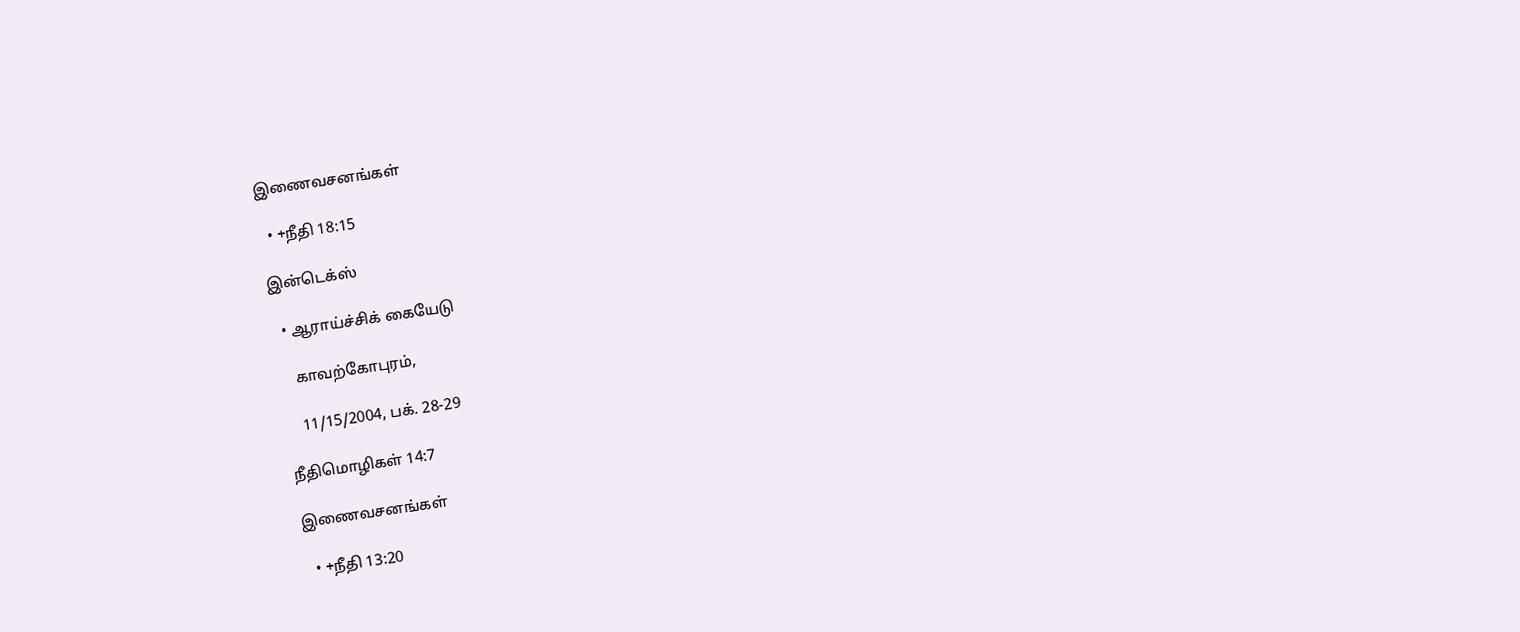இணைவசனங்கள்

  • +நீதி 18:15

இன்டெக்ஸ்

  • ஆராய்ச்சிக் கையேடு

    காவற்கோபுரம்,

    11/15/2004, பக். 28-29

நீதிமொழிகள் 14:7

இணைவசனங்கள்

  • +நீதி 13:20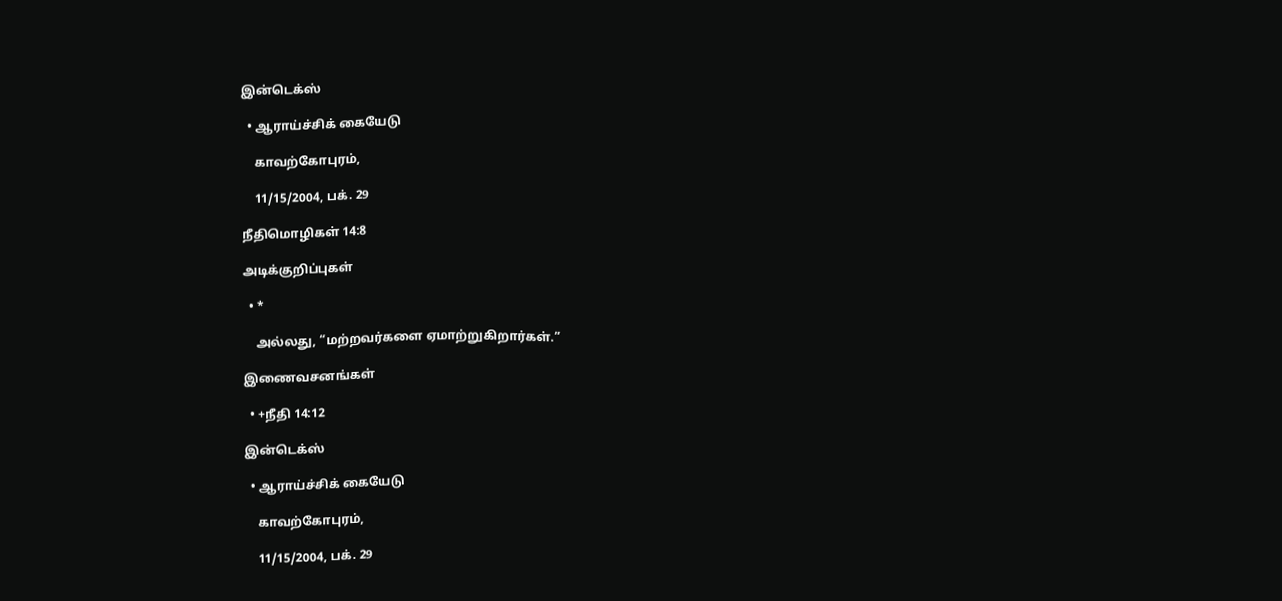இன்டெக்ஸ்

  • ஆராய்ச்சிக் கையேடு

    காவற்கோபுரம்,

    11/15/2004, பக். 29

நீதிமொழிகள் 14:8

அடிக்குறிப்புகள்

  • *

    அல்லது, “மற்றவர்களை ஏமாற்றுகிறார்கள்.”

இணைவசனங்கள்

  • +நீதி 14:12

இன்டெக்ஸ்

  • ஆராய்ச்சிக் கையேடு

    காவற்கோபுரம்,

    11/15/2004, பக். 29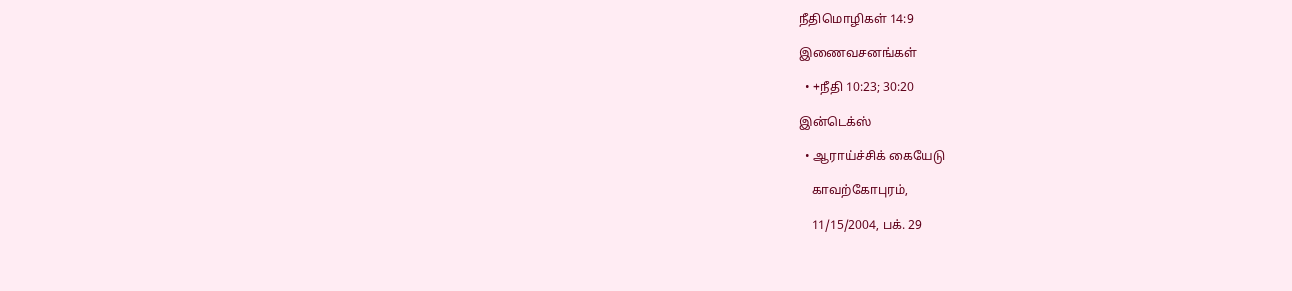நீதிமொழிகள் 14:9

இணைவசனங்கள்

  • +நீதி 10:23; 30:20

இன்டெக்ஸ்

  • ஆராய்ச்சிக் கையேடு

    காவற்கோபுரம்,

    11/15/2004, பக். 29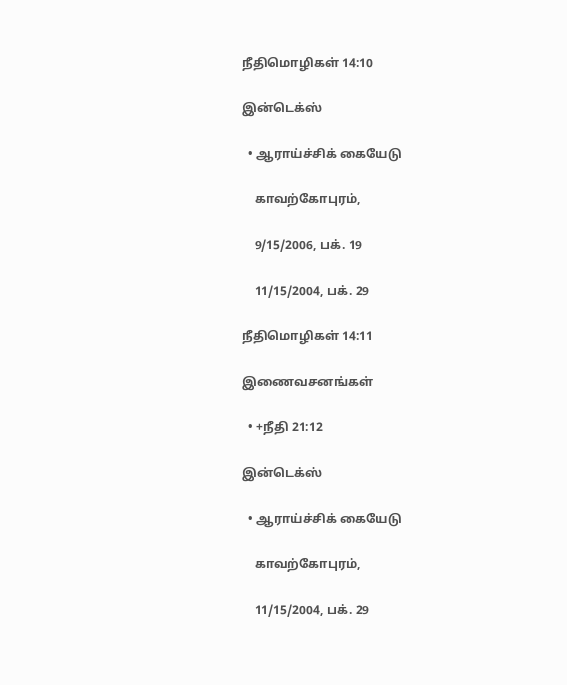நீதிமொழிகள் 14:10

இன்டெக்ஸ்

  • ஆராய்ச்சிக் கையேடு

    காவற்கோபுரம்,

    9/15/2006, பக். 19

    11/15/2004, பக். 29

நீதிமொழிகள் 14:11

இணைவசனங்கள்

  • +நீதி 21:12

இன்டெக்ஸ்

  • ஆராய்ச்சிக் கையேடு

    காவற்கோபுரம்,

    11/15/2004, பக். 29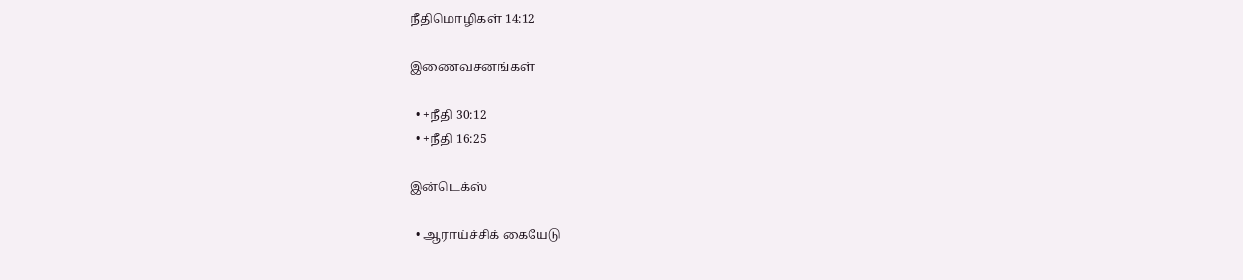நீதிமொழிகள் 14:12

இணைவசனங்கள்

  • +நீதி 30:12
  • +நீதி 16:25

இன்டெக்ஸ்

  • ஆராய்ச்சிக் கையேடு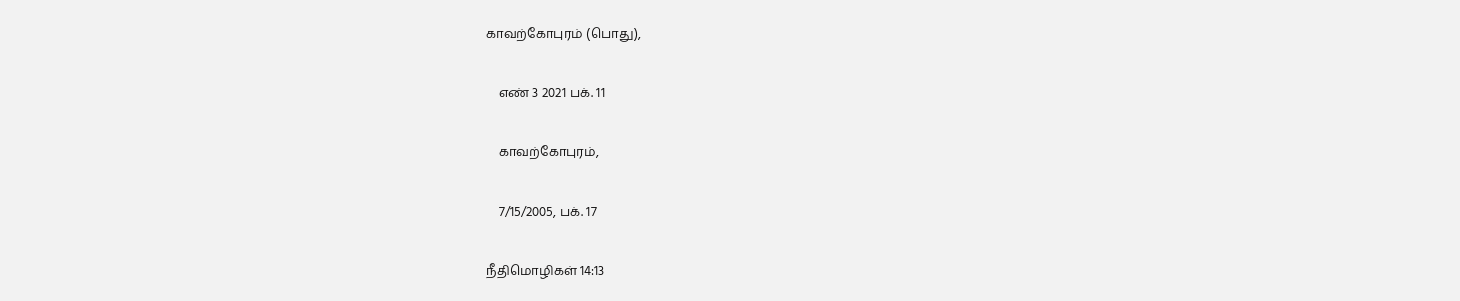காவற்கோபுரம் (பொது),

    எண் 3 2021 பக். 11

    காவற்கோபுரம்,

    7/15/2005, பக். 17

நீதிமொழிகள் 14:13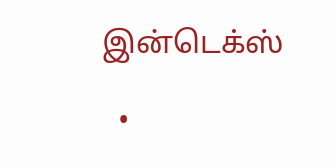இன்டெக்ஸ்

  •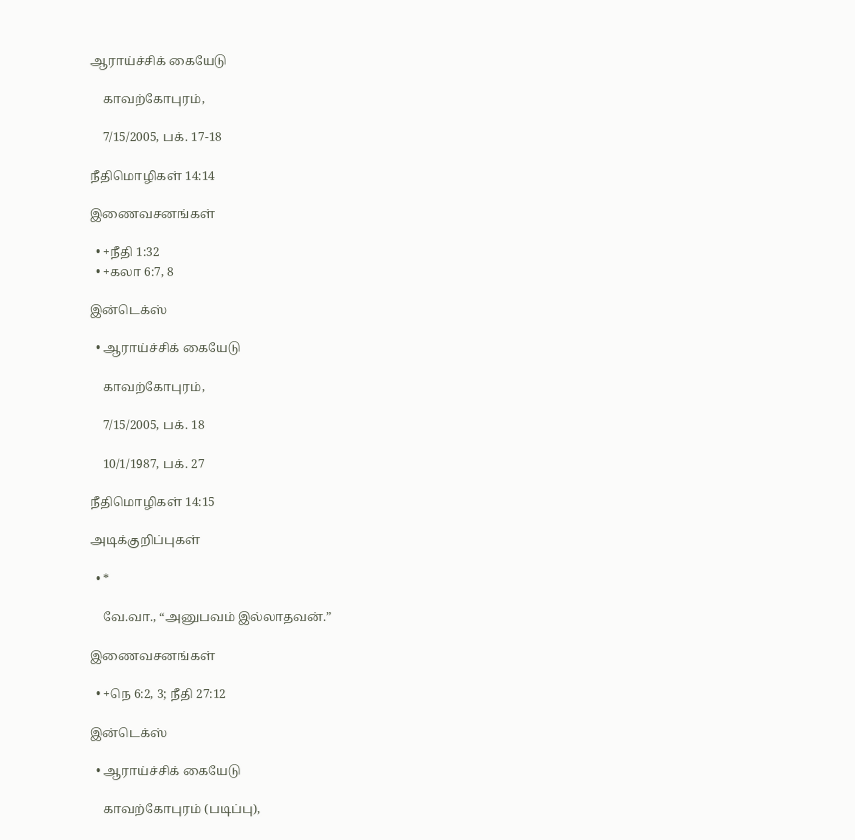ஆராய்ச்சிக் கையேடு

    காவற்கோபுரம்,

    7/15/2005, பக். 17-18

நீதிமொழிகள் 14:14

இணைவசனங்கள்

  • +நீதி 1:32
  • +கலா 6:7, 8

இன்டெக்ஸ்

  • ஆராய்ச்சிக் கையேடு

    காவற்கோபுரம்,

    7/15/2005, பக். 18

    10/1/1987, பக். 27

நீதிமொழிகள் 14:15

அடிக்குறிப்புகள்

  • *

    வே.வா., “அனுபவம் இல்லாதவன்.”

இணைவசனங்கள்

  • +நெ 6:2, 3; நீதி 27:12

இன்டெக்ஸ்

  • ஆராய்ச்சிக் கையேடு

    காவற்கோபுரம் (படிப்பு),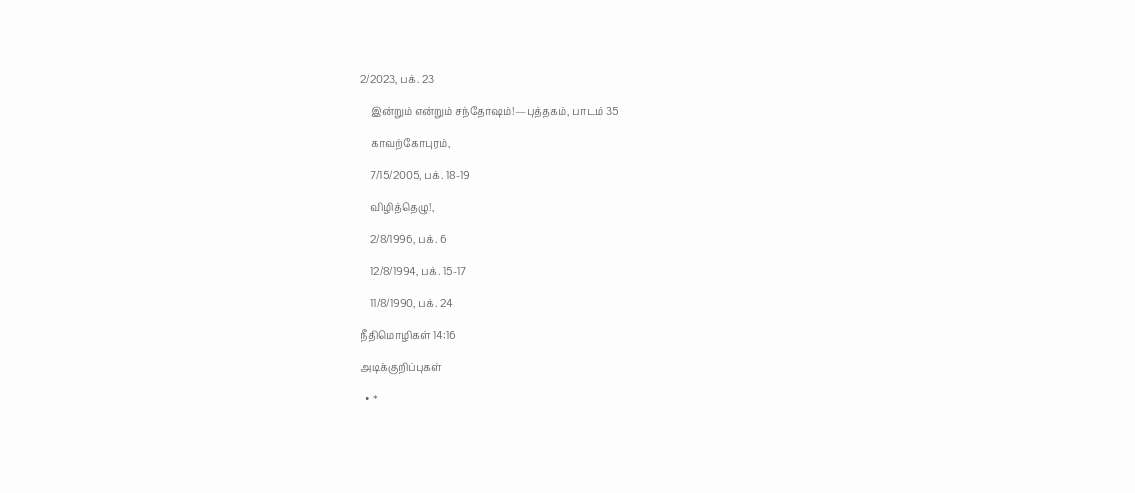2/2023, பக். 23

    இன்றும் என்றும் சந்தோஷம்!—புத்தகம், பாடம் 35

    காவற்கோபுரம்,

    7/15/2005, பக். 18-19

    விழித்தெழு!,

    2/8/1996, பக். 6

    12/8/1994, பக். 15-17

    11/8/1990, பக். 24

நீதிமொழிகள் 14:16

அடிக்குறிப்புகள்

  • *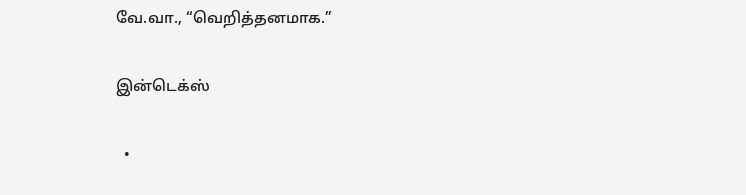வே.வா., “வெறித்தனமாக.”

இன்டெக்ஸ்

  •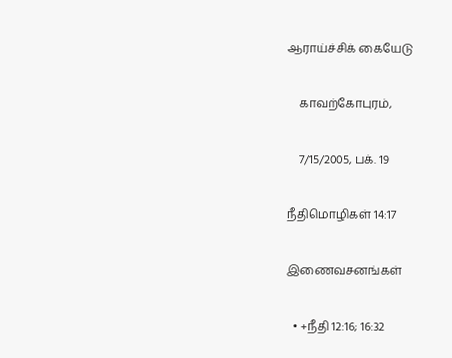ஆராய்ச்சிக் கையேடு

    காவற்கோபுரம்,

    7/15/2005, பக். 19

நீதிமொழிகள் 14:17

இணைவசனங்கள்

  • +நீதி 12:16; 16:32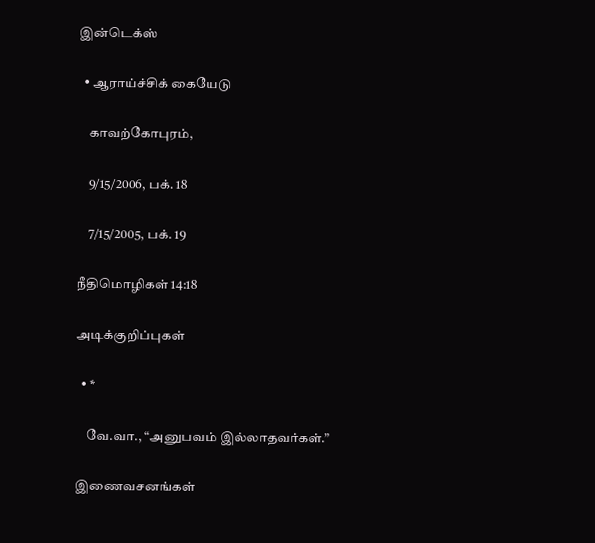இன்டெக்ஸ்

  • ஆராய்ச்சிக் கையேடு

    காவற்கோபுரம்,

    9/15/2006, பக். 18

    7/15/2005, பக். 19

நீதிமொழிகள் 14:18

அடிக்குறிப்புகள்

  • *

    வே.வா., “அனுபவம் இல்லாதவர்கள்.”

இணைவசனங்கள்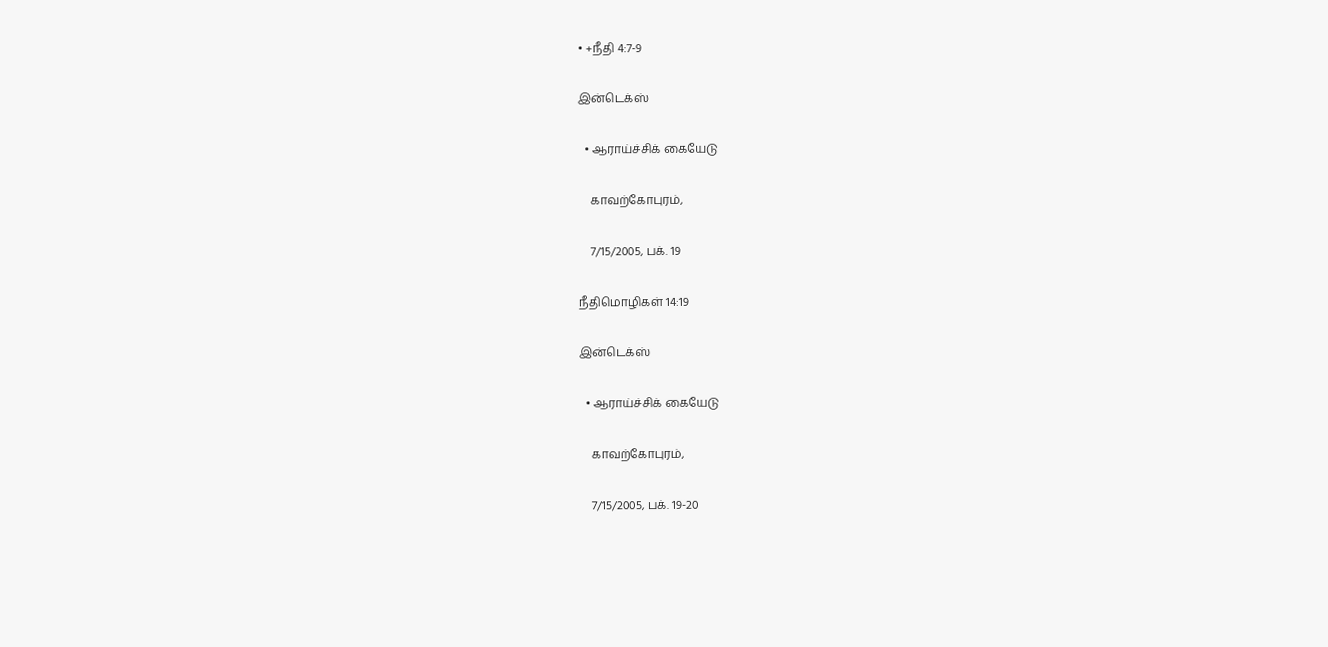• +நீதி 4:7-9

இன்டெக்ஸ்

  • ஆராய்ச்சிக் கையேடு

    காவற்கோபுரம்,

    7/15/2005, பக். 19

நீதிமொழிகள் 14:19

இன்டெக்ஸ்

  • ஆராய்ச்சிக் கையேடு

    காவற்கோபுரம்,

    7/15/2005, பக். 19-20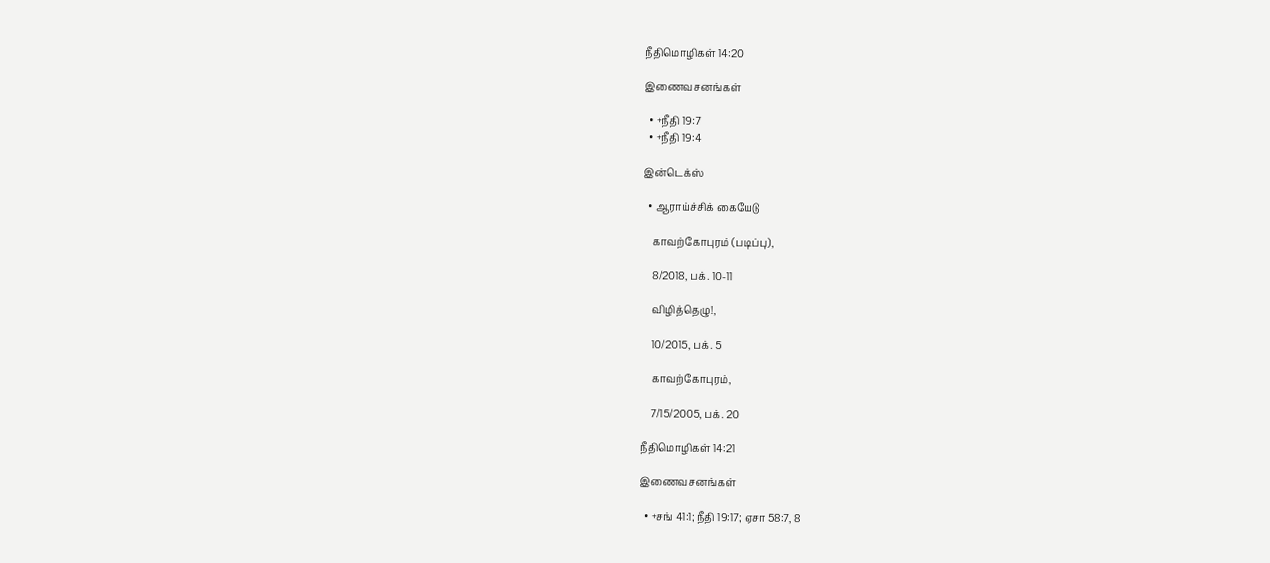நீதிமொழிகள் 14:20

இணைவசனங்கள்

  • +நீதி 19:7
  • +நீதி 19:4

இன்டெக்ஸ்

  • ஆராய்ச்சிக் கையேடு

    காவற்கோபுரம் (படிப்பு),

    8/2018, பக். 10-11

    விழித்தெழு!,

    10/2015, பக். 5

    காவற்கோபுரம்,

    7/15/2005, பக். 20

நீதிமொழிகள் 14:21

இணைவசனங்கள்

  • +சங் 41:1; நீதி 19:17; ஏசா 58:7, 8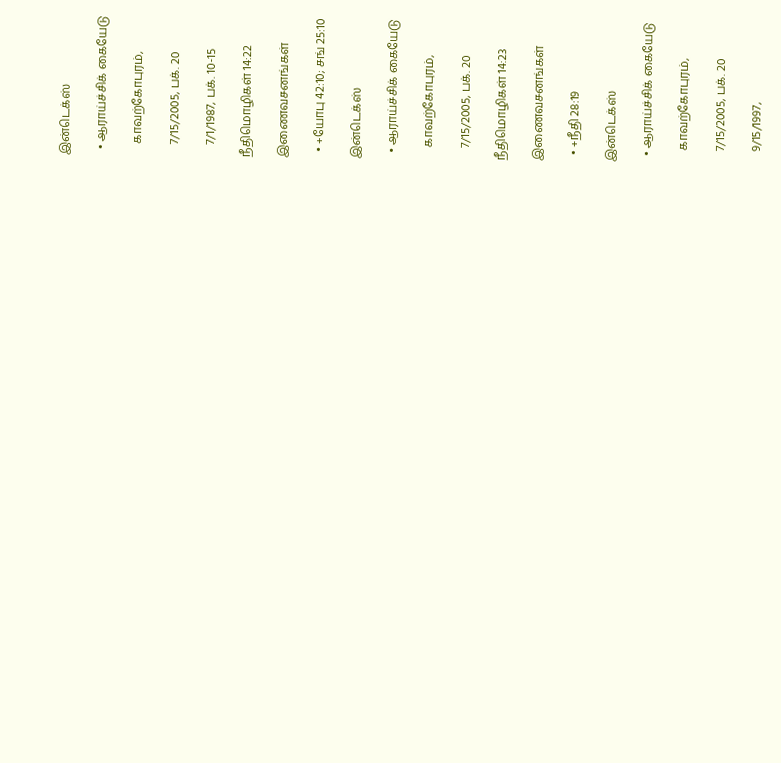இன்டெக்ஸ்

  • ஆராய்ச்சிக் கையேடு

    காவற்கோபுரம்,

    7/15/2005, பக். 20

    7/1/1987, பக். 10-15

நீதிமொழிகள் 14:22

இணைவசனங்கள்

  • +யோபு 42:10; சங் 25:10

இன்டெக்ஸ்

  • ஆராய்ச்சிக் கையேடு

    காவற்கோபுரம்,

    7/15/2005, பக். 20

நீதிமொழிகள் 14:23

இணைவசனங்கள்

  • +நீதி 28:19

இன்டெக்ஸ்

  • ஆராய்ச்சிக் கையேடு

    காவற்கோபுரம்,

    7/15/2005, பக். 20

    9/15/1997,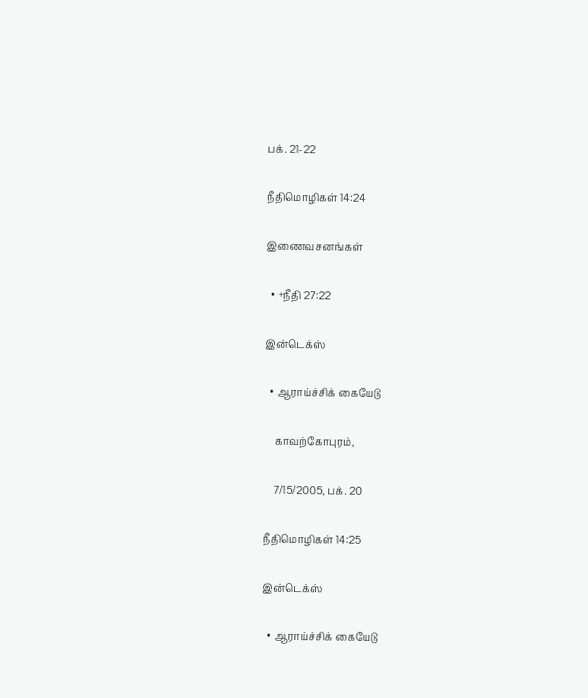பக். 21-22

நீதிமொழிகள் 14:24

இணைவசனங்கள்

  • +நீதி 27:22

இன்டெக்ஸ்

  • ஆராய்ச்சிக் கையேடு

    காவற்கோபுரம்,

    7/15/2005, பக். 20

நீதிமொழிகள் 14:25

இன்டெக்ஸ்

  • ஆராய்ச்சிக் கையேடு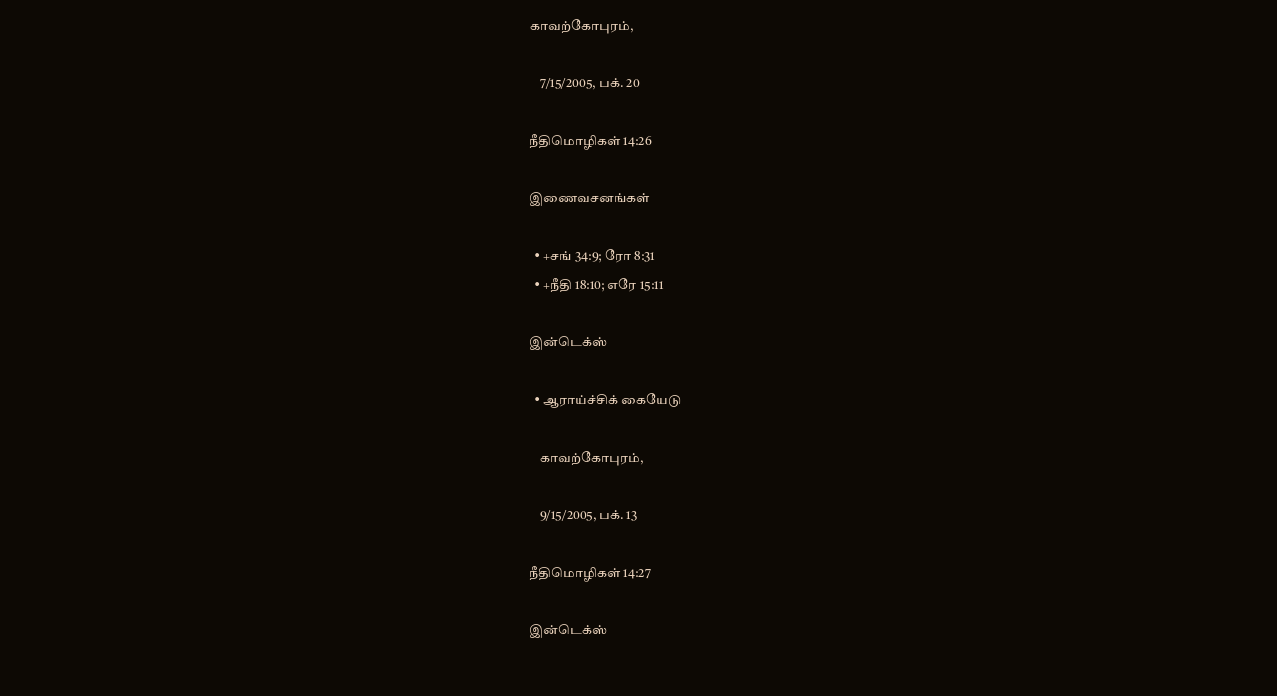காவற்கோபுரம்,

    7/15/2005, பக். 20

நீதிமொழிகள் 14:26

இணைவசனங்கள்

  • +சங் 34:9; ரோ 8:31
  • +நீதி 18:10; எரே 15:11

இன்டெக்ஸ்

  • ஆராய்ச்சிக் கையேடு

    காவற்கோபுரம்,

    9/15/2005, பக். 13

நீதிமொழிகள் 14:27

இன்டெக்ஸ்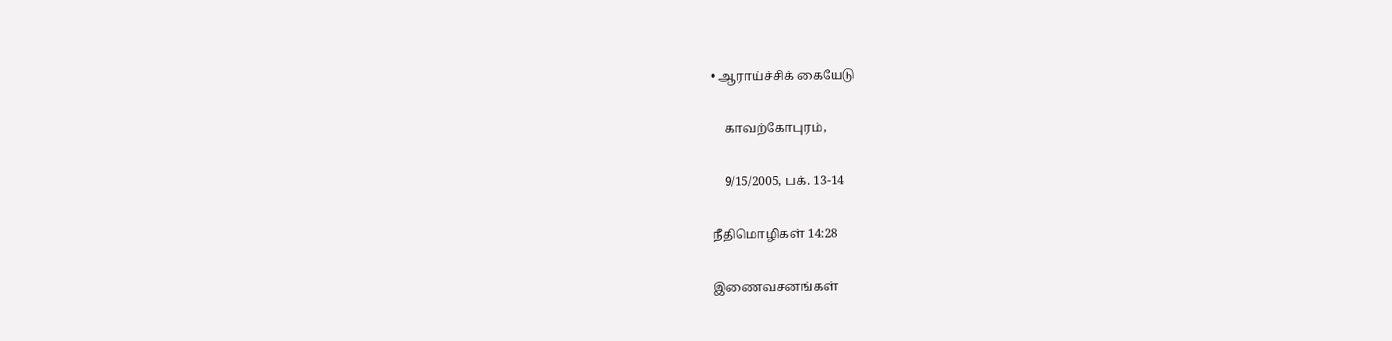• ஆராய்ச்சிக் கையேடு

    காவற்கோபுரம்,

    9/15/2005, பக். 13-14

நீதிமொழிகள் 14:28

இணைவசனங்கள்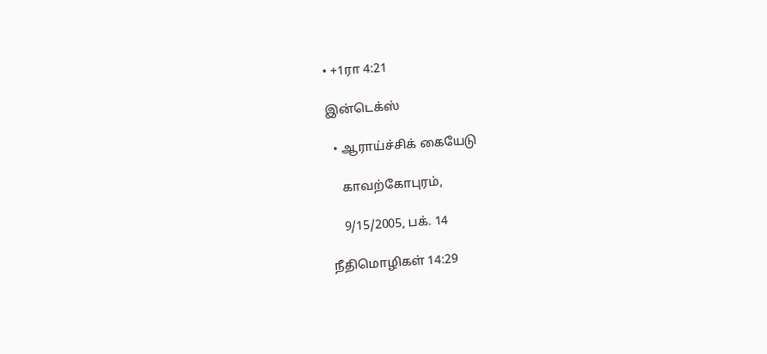• +1ரா 4:21

இன்டெக்ஸ்

  • ஆராய்ச்சிக் கையேடு

    காவற்கோபுரம்,

    9/15/2005, பக். 14

நீதிமொழிகள் 14:29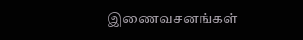இணைவசனங்கள்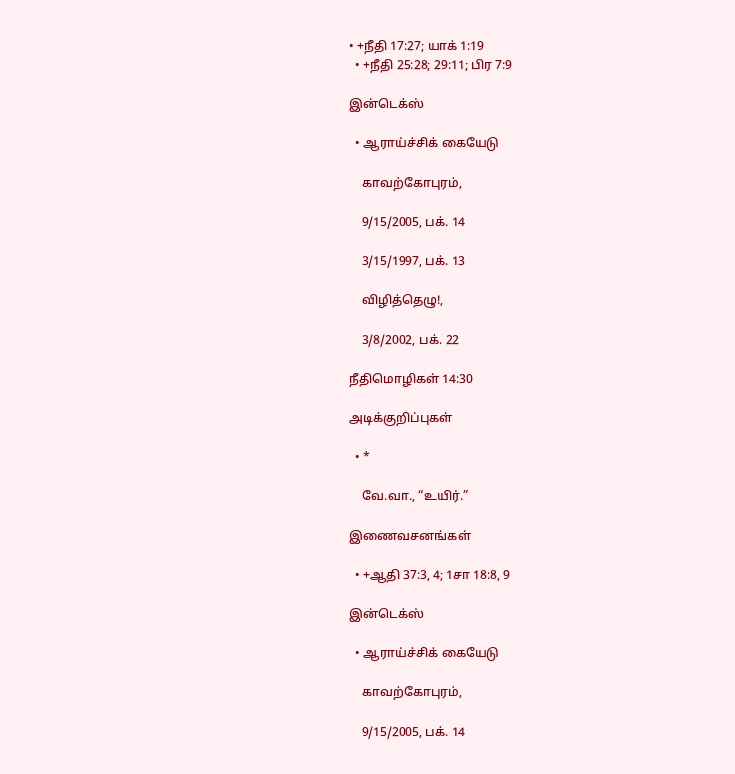• +நீதி 17:27; யாக் 1:19
  • +நீதி 25:28; 29:11; பிர 7:9

இன்டெக்ஸ்

  • ஆராய்ச்சிக் கையேடு

    காவற்கோபுரம்,

    9/15/2005, பக். 14

    3/15/1997, பக். 13

    விழித்தெழு!,

    3/8/2002, பக். 22

நீதிமொழிகள் 14:30

அடிக்குறிப்புகள்

  • *

    வே.வா., “உயிர்.”

இணைவசனங்கள்

  • +ஆதி 37:3, 4; 1சா 18:8, 9

இன்டெக்ஸ்

  • ஆராய்ச்சிக் கையேடு

    காவற்கோபுரம்,

    9/15/2005, பக். 14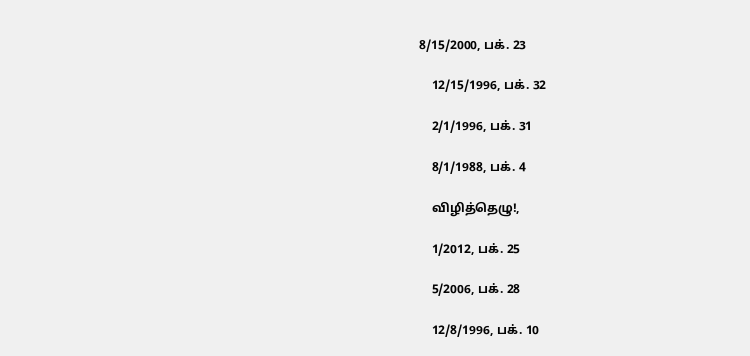8/15/2000, பக். 23

    12/15/1996, பக். 32

    2/1/1996, பக். 31

    8/1/1988, பக். 4

    விழித்தெழு!,

    1/2012, பக். 25

    5/2006, பக். 28

    12/8/1996, பக். 10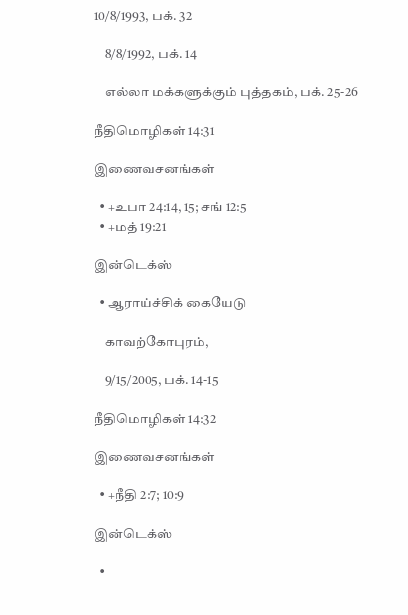10/8/1993, பக். 32

    8/8/1992, பக். 14

    எல்லா மக்களுக்கும் புத்தகம், பக். 25-26

நீதிமொழிகள் 14:31

இணைவசனங்கள்

  • +உபா 24:14, 15; சங் 12:5
  • +மத் 19:21

இன்டெக்ஸ்

  • ஆராய்ச்சிக் கையேடு

    காவற்கோபுரம்,

    9/15/2005, பக். 14-15

நீதிமொழிகள் 14:32

இணைவசனங்கள்

  • +நீதி 2:7; 10:9

இன்டெக்ஸ்

  •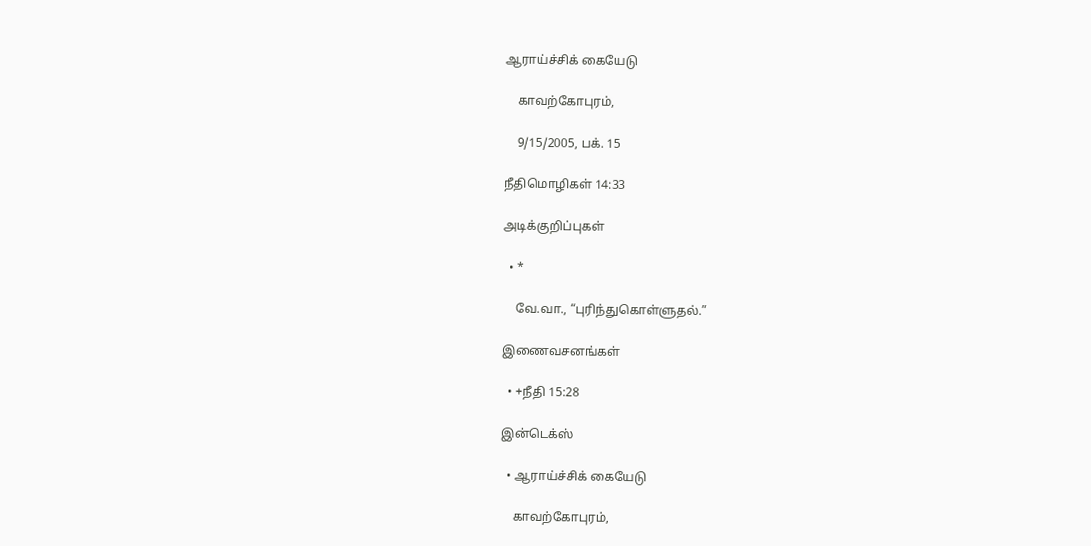ஆராய்ச்சிக் கையேடு

    காவற்கோபுரம்,

    9/15/2005, பக். 15

நீதிமொழிகள் 14:33

அடிக்குறிப்புகள்

  • *

    வே.வா., “புரிந்துகொள்ளுதல்.”

இணைவசனங்கள்

  • +நீதி 15:28

இன்டெக்ஸ்

  • ஆராய்ச்சிக் கையேடு

    காவற்கோபுரம்,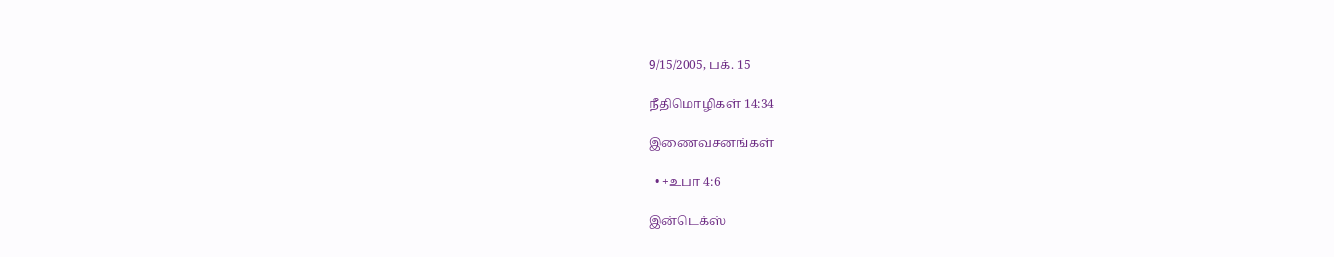9/15/2005, பக். 15

நீதிமொழிகள் 14:34

இணைவசனங்கள்

  • +உபா 4:6

இன்டெக்ஸ்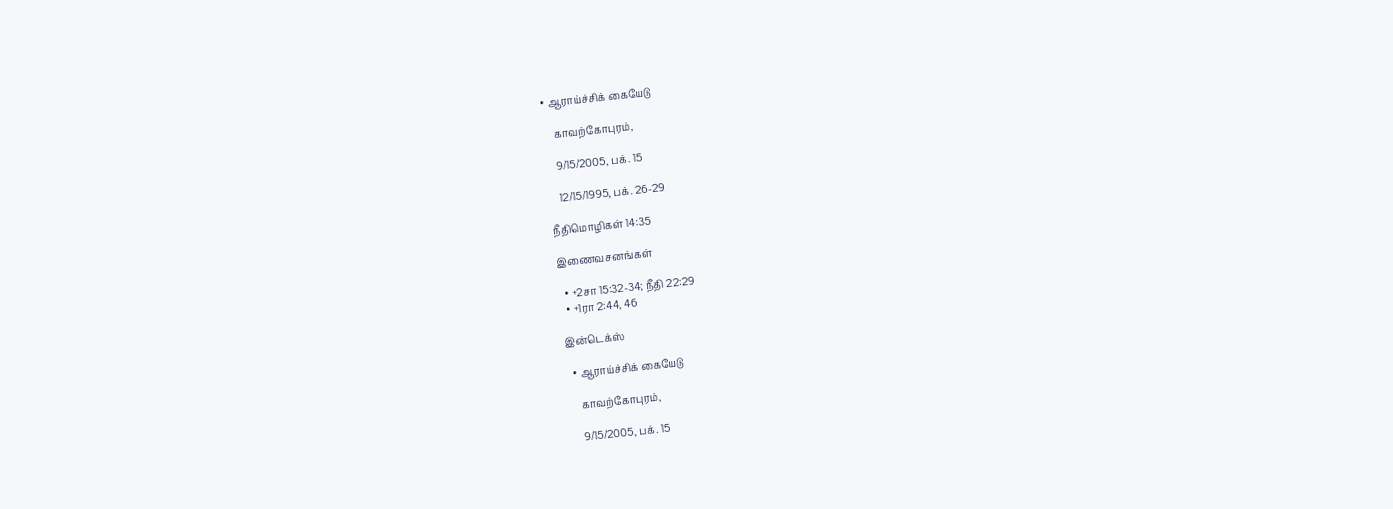• ஆராய்ச்சிக் கையேடு

    காவற்கோபுரம்,

    9/15/2005, பக். 15

    12/15/1995, பக். 26-29

நீதிமொழிகள் 14:35

இணைவசனங்கள்

  • +2சா 15:32-34; நீதி 22:29
  • +1ரா 2:44, 46

இன்டெக்ஸ்

  • ஆராய்ச்சிக் கையேடு

    காவற்கோபுரம்,

    9/15/2005, பக். 15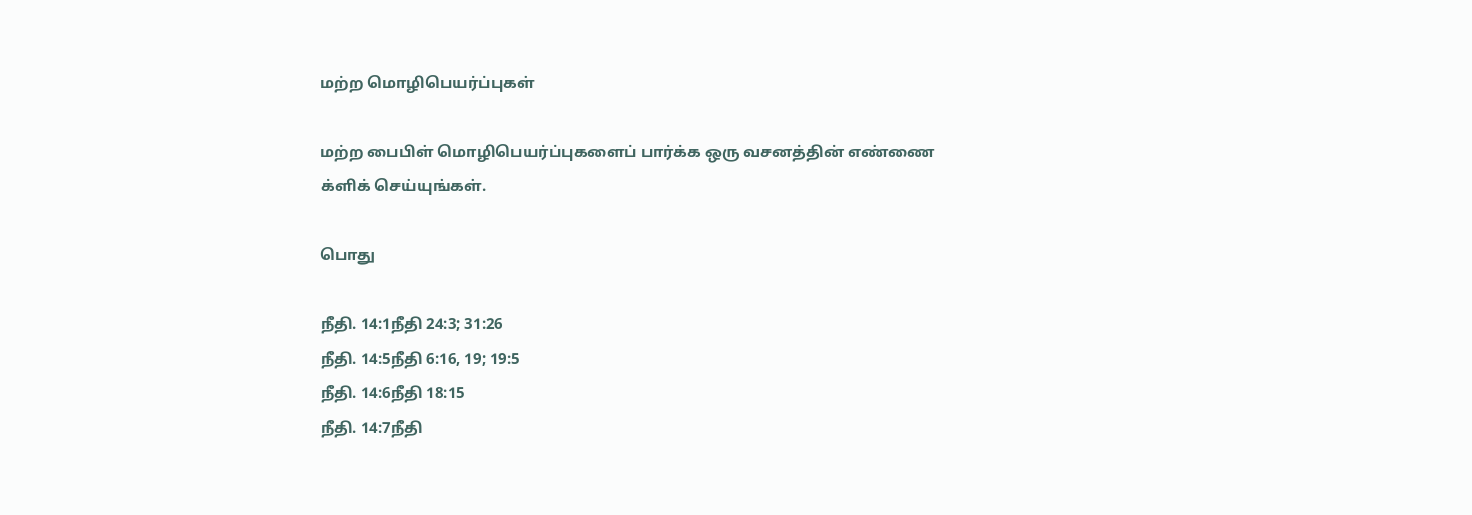மற்ற மொழிபெயர்ப்புகள்

மற்ற பைபிள் மொழிபெயர்ப்புகளைப் பார்க்க ஒரு வசனத்தின் எண்ணை க்ளிக் செய்யுங்கள்.

பொது

நீதி. 14:1நீதி 24:3; 31:26
நீதி. 14:5நீதி 6:16, 19; 19:5
நீதி. 14:6நீதி 18:15
நீதி. 14:7நீதி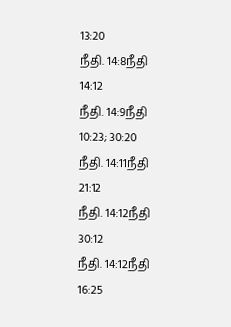13:20
நீதி. 14:8நீதி 14:12
நீதி. 14:9நீதி 10:23; 30:20
நீதி. 14:11நீதி 21:12
நீதி. 14:12நீதி 30:12
நீதி. 14:12நீதி 16:25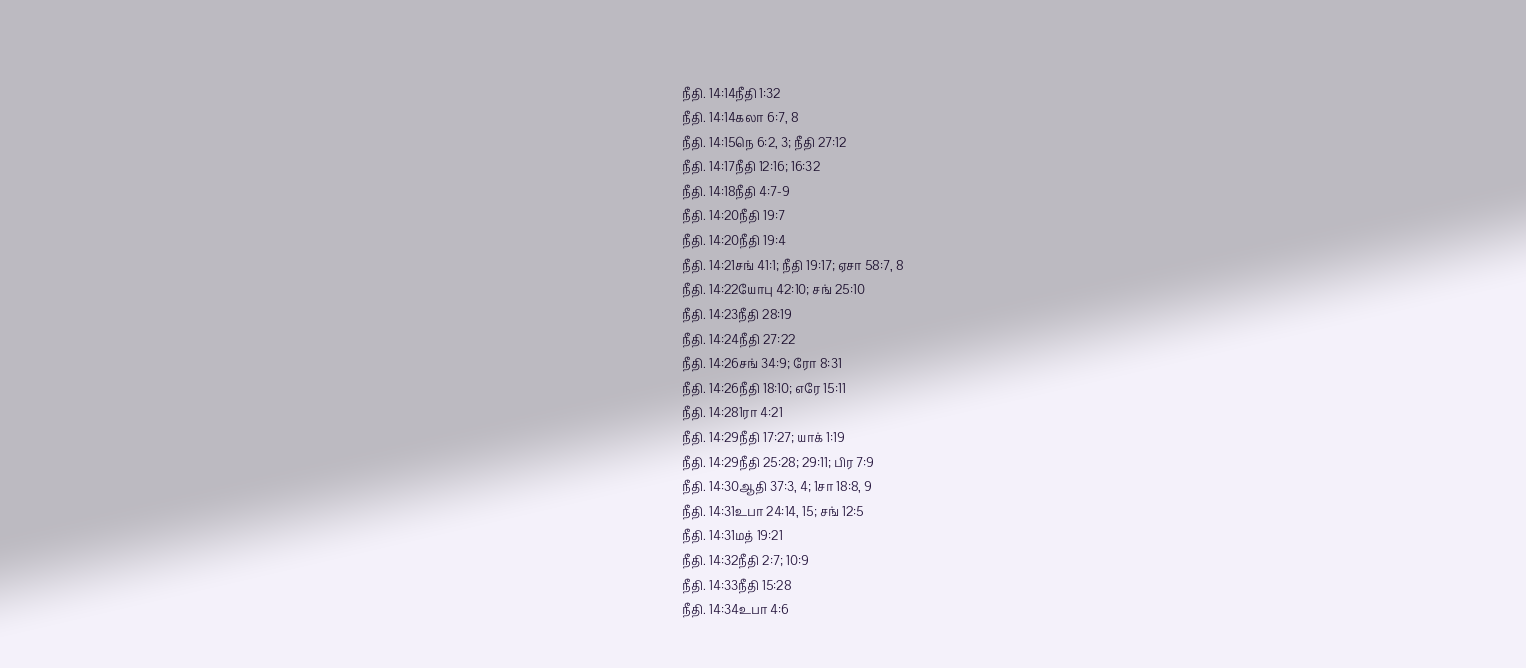நீதி. 14:14நீதி 1:32
நீதி. 14:14கலா 6:7, 8
நீதி. 14:15நெ 6:2, 3; நீதி 27:12
நீதி. 14:17நீதி 12:16; 16:32
நீதி. 14:18நீதி 4:7-9
நீதி. 14:20நீதி 19:7
நீதி. 14:20நீதி 19:4
நீதி. 14:21சங் 41:1; நீதி 19:17; ஏசா 58:7, 8
நீதி. 14:22யோபு 42:10; சங் 25:10
நீதி. 14:23நீதி 28:19
நீதி. 14:24நீதி 27:22
நீதி. 14:26சங் 34:9; ரோ 8:31
நீதி. 14:26நீதி 18:10; எரே 15:11
நீதி. 14:281ரா 4:21
நீதி. 14:29நீதி 17:27; யாக் 1:19
நீதி. 14:29நீதி 25:28; 29:11; பிர 7:9
நீதி. 14:30ஆதி 37:3, 4; 1சா 18:8, 9
நீதி. 14:31உபா 24:14, 15; சங் 12:5
நீதி. 14:31மத் 19:21
நீதி. 14:32நீதி 2:7; 10:9
நீதி. 14:33நீதி 15:28
நீதி. 14:34உபா 4:6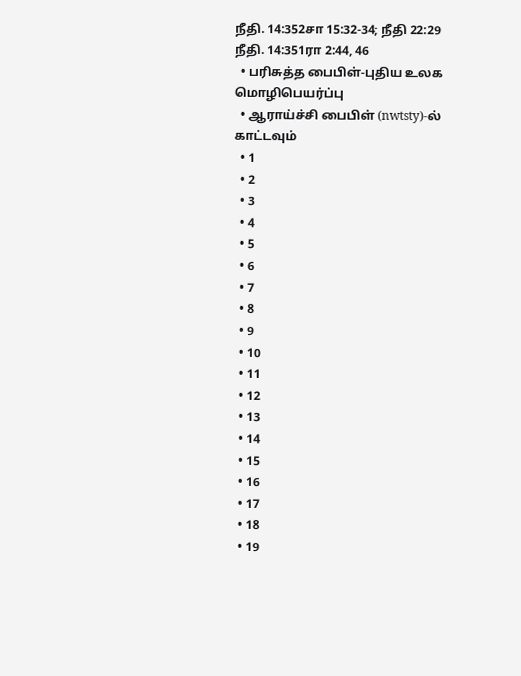நீதி. 14:352சா 15:32-34; நீதி 22:29
நீதி. 14:351ரா 2:44, 46
  • பரிசுத்த பைபிள்-புதிய உலக மொழிபெயர்ப்பு
  • ஆராய்ச்சி பைபிள் (nwtsty)-ல் காட்டவும்
  • 1
  • 2
  • 3
  • 4
  • 5
  • 6
  • 7
  • 8
  • 9
  • 10
  • 11
  • 12
  • 13
  • 14
  • 15
  • 16
  • 17
  • 18
  • 19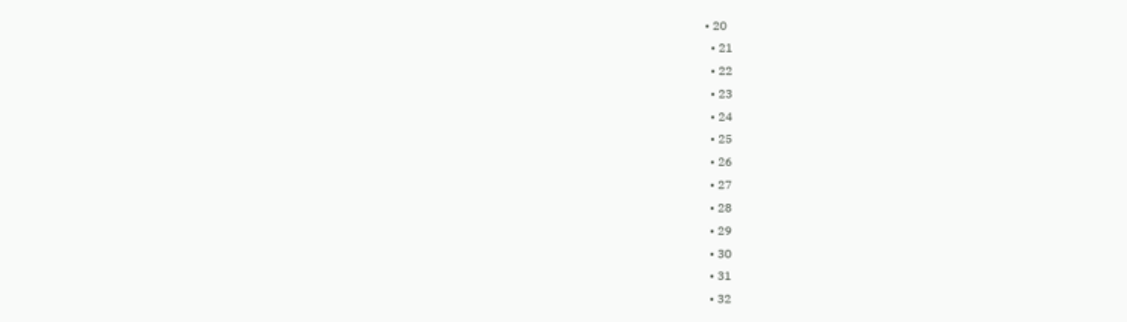• 20
  • 21
  • 22
  • 23
  • 24
  • 25
  • 26
  • 27
  • 28
  • 29
  • 30
  • 31
  • 32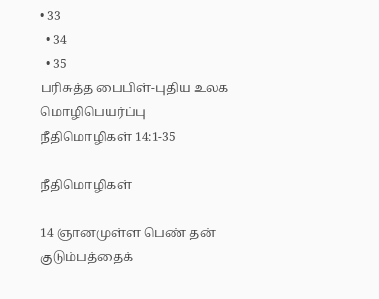• 33
  • 34
  • 35
பரிசுத்த பைபிள்-புதிய உலக மொழிபெயர்ப்பு
நீதிமொழிகள் 14:1-35

நீதிமொழிகள்

14 ஞானமுள்ள பெண் தன் குடும்பத்தைக்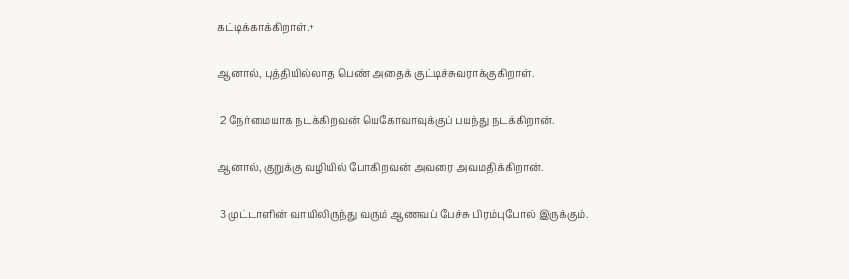கட்டிக்காக்கிறாள்.+

ஆனால், புத்தியில்லாத பெண் அதைக் குட்டிச்சுவராக்குகிறாள்.

 2 நேர்மையாக நடக்கிறவன் யெகோவாவுக்குப் பயந்து நடக்கிறான்.

ஆனால், குறுக்கு வழியில் போகிறவன் அவரை அவமதிக்கிறான்.

 3 முட்டாளின் வாயிலிருந்து வரும் ஆணவப் பேச்சு பிரம்புபோல் இருக்கும்.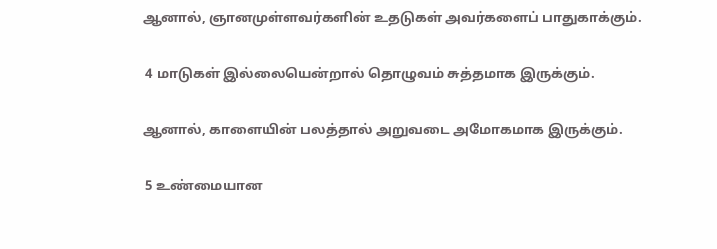ஆனால், ஞானமுள்ளவர்களின் உதடுகள் அவர்களைப் பாதுகாக்கும்.

 4 மாடுகள் இல்லையென்றால் தொழுவம் சுத்தமாக இருக்கும்.

ஆனால், காளையின் பலத்தால் அறுவடை அமோகமாக இருக்கும்.

 5 உண்மையான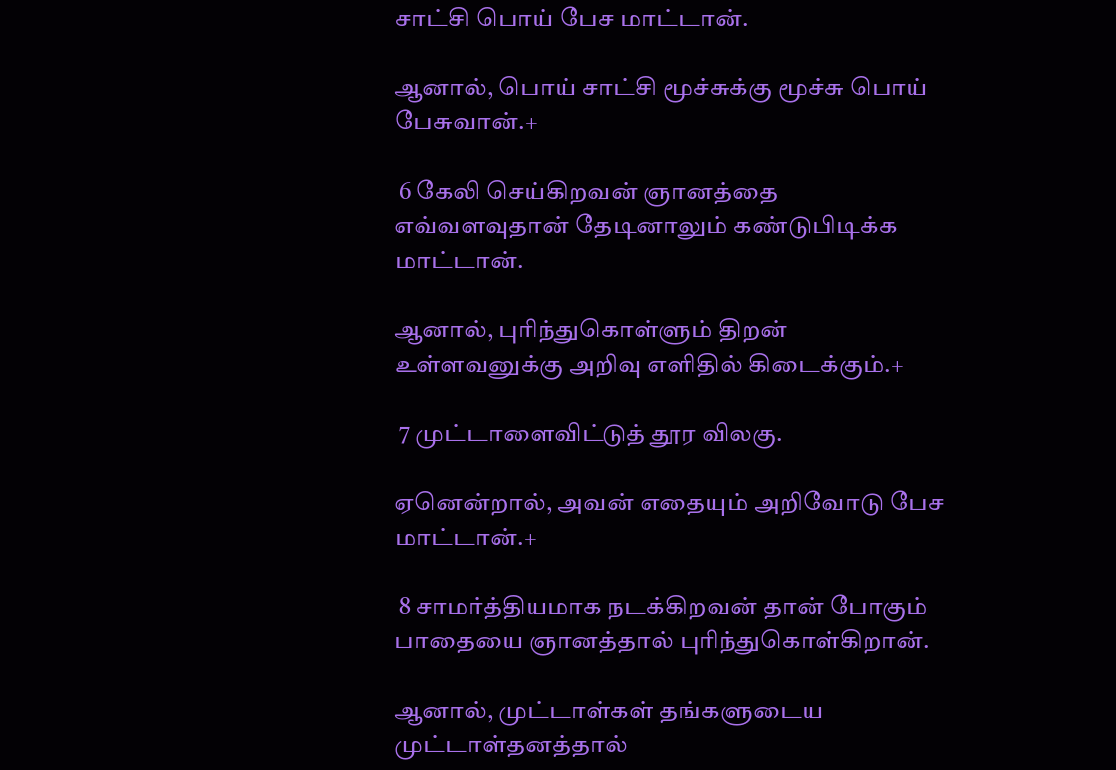சாட்சி பொய் பேச மாட்டான்.

ஆனால், பொய் சாட்சி மூச்சுக்கு மூச்சு பொய் பேசுவான்.+

 6 கேலி செய்கிறவன் ஞானத்தை எவ்வளவுதான் தேடினாலும் கண்டுபிடிக்க மாட்டான்.

ஆனால், புரிந்துகொள்ளும் திறன் உள்ளவனுக்கு அறிவு எளிதில் கிடைக்கும்.+

 7 முட்டாளைவிட்டுத் தூர விலகு.

ஏனென்றால், அவன் எதையும் அறிவோடு பேச மாட்டான்.+

 8 சாமர்த்தியமாக நடக்கிறவன் தான் போகும் பாதையை ஞானத்தால் புரிந்துகொள்கிறான்.

ஆனால், முட்டாள்கள் தங்களுடைய முட்டாள்தனத்தால்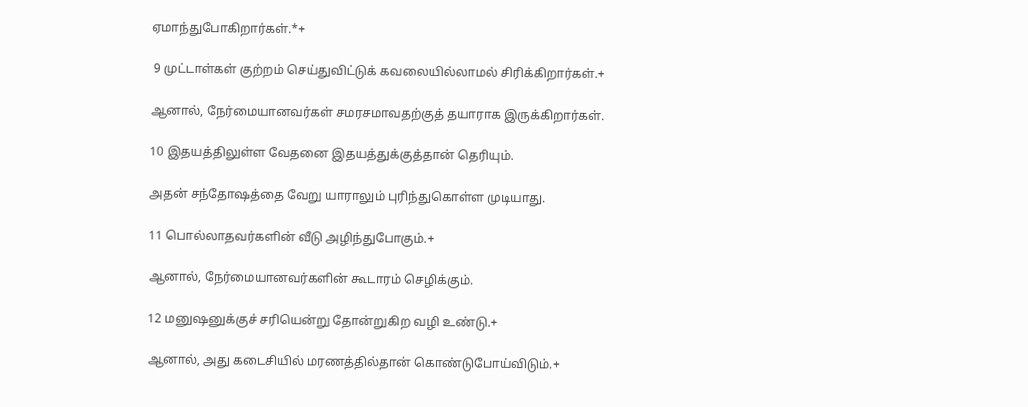ஏமாந்துபோகிறார்கள்.*+

 9 முட்டாள்கள் குற்றம் செய்துவிட்டுக் கவலையில்லாமல் சிரிக்கிறார்கள்.+

ஆனால், நேர்மையானவர்கள் சமரசமாவதற்குத் தயாராக இருக்கிறார்கள்.

10 இதயத்திலுள்ள வேதனை இதயத்துக்குத்தான் தெரியும்.

அதன் சந்தோஷத்தை வேறு யாராலும் புரிந்துகொள்ள முடியாது.

11 பொல்லாதவர்களின் வீடு அழிந்துபோகும்.+

ஆனால், நேர்மையானவர்களின் கூடாரம் செழிக்கும்.

12 மனுஷனுக்குச் சரியென்று தோன்றுகிற வழி உண்டு.+

ஆனால், அது கடைசியில் மரணத்தில்தான் கொண்டுபோய்விடும்.+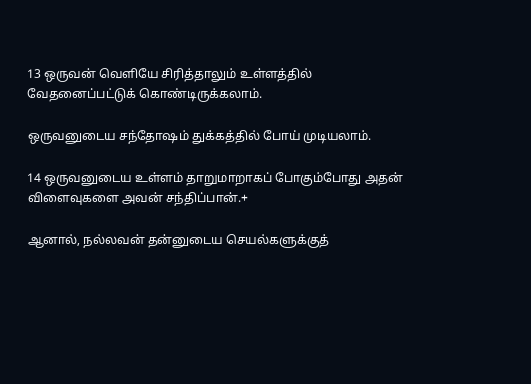13 ஒருவன் வெளியே சிரித்தாலும் உள்ளத்தில் வேதனைப்பட்டுக் கொண்டிருக்கலாம்.

ஒருவனுடைய சந்தோஷம் துக்கத்தில் போய் முடியலாம்.

14 ஒருவனுடைய உள்ளம் தாறுமாறாகப் போகும்போது அதன் விளைவுகளை அவன் சந்திப்பான்.+

ஆனால், நல்லவன் தன்னுடைய செயல்களுக்குத்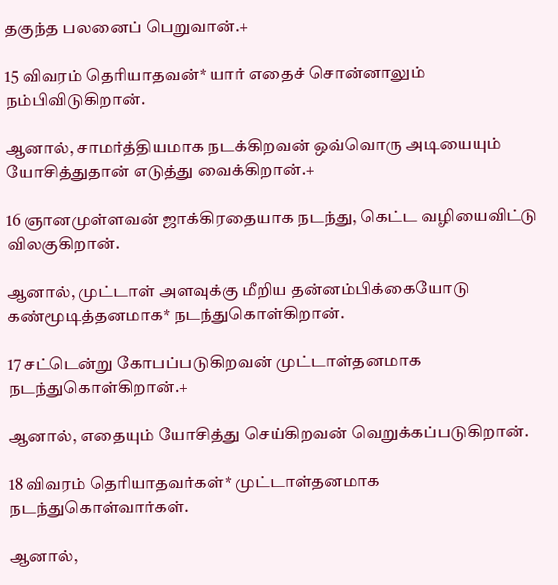தகுந்த பலனைப் பெறுவான்.+

15 விவரம் தெரியாதவன்* யார் எதைச் சொன்னாலும் நம்பிவிடுகிறான்.

ஆனால், சாமர்த்தியமாக நடக்கிறவன் ஒவ்வொரு அடியையும் யோசித்துதான் எடுத்து வைக்கிறான்.+

16 ஞானமுள்ளவன் ஜாக்கிரதையாக நடந்து, கெட்ட வழியைவிட்டு விலகுகிறான்.

ஆனால், முட்டாள் அளவுக்கு மீறிய தன்னம்பிக்கையோடு கண்மூடித்தனமாக* நடந்துகொள்கிறான்.

17 சட்டென்று கோபப்படுகிறவன் முட்டாள்தனமாக நடந்துகொள்கிறான்.+

ஆனால், எதையும் யோசித்து செய்கிறவன் வெறுக்கப்படுகிறான்.

18 விவரம் தெரியாதவர்கள்* முட்டாள்தனமாக நடந்துகொள்வார்கள்.

ஆனால்,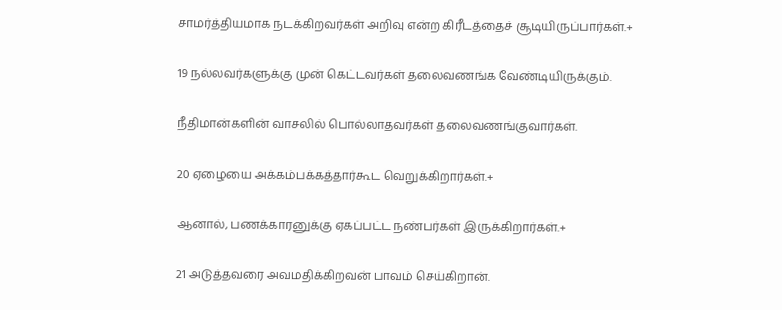சாமர்த்தியமாக நடக்கிறவர்கள் அறிவு என்ற கிரீடத்தைச் சூடியிருப்பார்கள்.+

19 நல்லவர்களுக்கு முன் கெட்டவர்கள் தலைவணங்க வேண்டியிருக்கும்.

நீதிமான்களின் வாசலில் பொல்லாதவர்கள் தலைவணங்குவார்கள்.

20 ஏழையை அக்கம்பக்கத்தார்கூட வெறுக்கிறார்கள்.+

ஆனால், பணக்காரனுக்கு ஏகப்பட்ட நண்பர்கள் இருக்கிறார்கள்.+

21 அடுத்தவரை அவமதிக்கிறவன் பாவம் செய்கிறான்.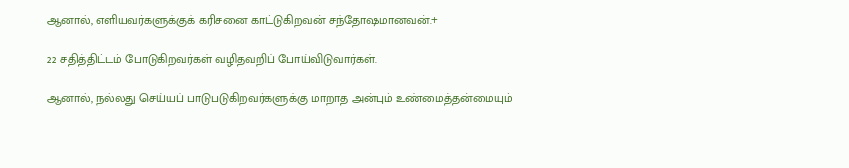ஆனால், எளியவர்களுக்குக் கரிசனை காட்டுகிறவன் சந்தோஷமானவன்.+

22 சதித்திட்டம் போடுகிறவர்கள் வழிதவறிப் போய்விடுவார்கள்.

ஆனால், நல்லது செய்யப் பாடுபடுகிறவர்களுக்கு மாறாத அன்பும் உண்மைத்தன்மையும்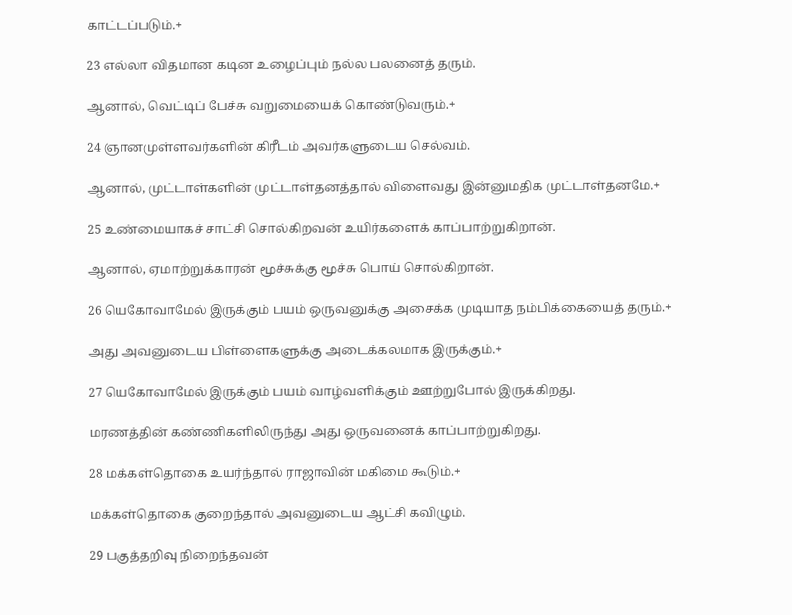காட்டப்படும்.+

23 எல்லா விதமான கடின உழைப்பும் நல்ல பலனைத் தரும்.

ஆனால், வெட்டிப் பேச்சு வறுமையைக் கொண்டுவரும்.+

24 ஞானமுள்ளவர்களின் கிரீடம் அவர்களுடைய செல்வம்.

ஆனால், முட்டாள்களின் முட்டாள்தனத்தால் விளைவது இன்னுமதிக முட்டாள்தனமே.+

25 உண்மையாகச் சாட்சி சொல்கிறவன் உயிர்களைக் காப்பாற்றுகிறான்.

ஆனால், ஏமாற்றுக்காரன் மூச்சுக்கு மூச்சு பொய் சொல்கிறான்.

26 யெகோவாமேல் இருக்கும் பயம் ஒருவனுக்கு அசைக்க முடியாத நம்பிக்கையைத் தரும்.+

அது அவனுடைய பிள்ளைகளுக்கு அடைக்கலமாக இருக்கும்.+

27 யெகோவாமேல் இருக்கும் பயம் வாழ்வளிக்கும் ஊற்றுபோல் இருக்கிறது.

மரணத்தின் கண்ணிகளிலிருந்து அது ஒருவனைக் காப்பாற்றுகிறது.

28 மக்கள்தொகை உயர்ந்தால் ராஜாவின் மகிமை கூடும்.+

மக்கள்தொகை குறைந்தால் அவனுடைய ஆட்சி கவிழும்.

29 பகுத்தறிவு நிறைந்தவன்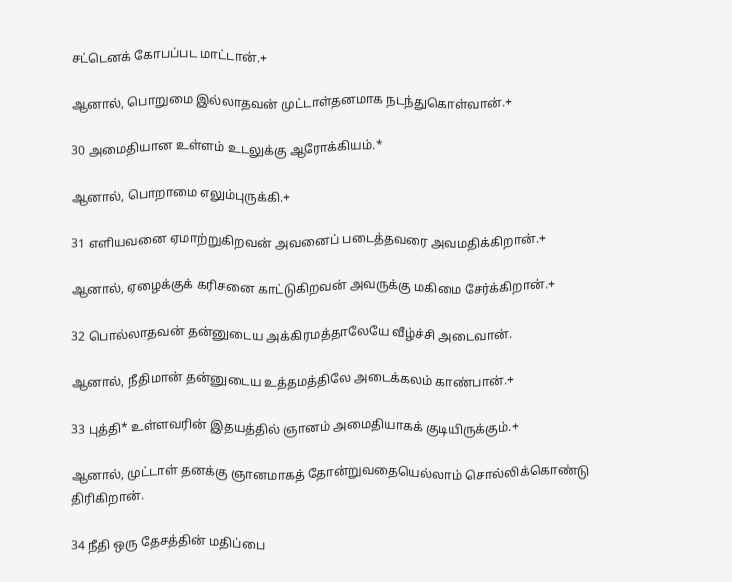சட்டெனக் கோபப்பட மாட்டான்.+

ஆனால், பொறுமை இல்லாதவன் முட்டாள்தனமாக நடந்துகொள்வான்.+

30 அமைதியான உள்ளம் உடலுக்கு ஆரோக்கியம்.*

ஆனால், பொறாமை எலும்புருக்கி.+

31 எளியவனை ஏமாற்றுகிறவன் அவனைப் படைத்தவரை அவமதிக்கிறான்.+

ஆனால், ஏழைக்குக் கரிசனை காட்டுகிறவன் அவருக்கு மகிமை சேர்க்கிறான்.+

32 பொல்லாதவன் தன்னுடைய அக்கிரமத்தாலேயே வீழ்ச்சி அடைவான்.

ஆனால், நீதிமான் தன்னுடைய உத்தமத்திலே அடைக்கலம் காண்பான்.+

33 புத்தி* உள்ளவரின் இதயத்தில் ஞானம் அமைதியாகக் குடியிருக்கும்.+

ஆனால், முட்டாள் தனக்கு ஞானமாகத் தோன்றுவதையெல்லாம் சொல்லிக்கொண்டு திரிகிறான்.

34 நீதி ஒரு தேசத்தின் மதிப்பை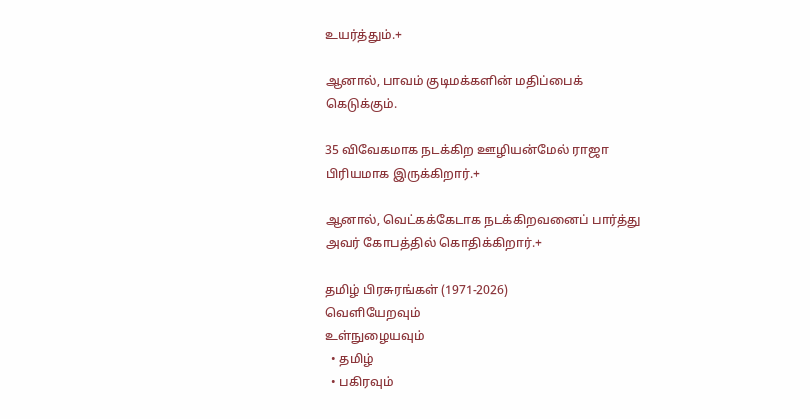உயர்த்தும்.+

ஆனால், பாவம் குடிமக்களின் மதிப்பைக் கெடுக்கும்.

35 விவேகமாக நடக்கிற ஊழியன்மேல் ராஜா பிரியமாக இருக்கிறார்.+

ஆனால், வெட்கக்கேடாக நடக்கிறவனைப் பார்த்து அவர் கோபத்தில் கொதிக்கிறார்.+

தமிழ் பிரசுரங்கள் (1971-2026)
வெளியேறவும்
உள்நுழையவும்
  • தமிழ்
  • பகிரவும்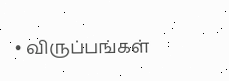• விருப்பங்கள்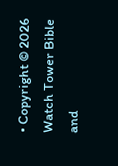• Copyright © 2026 Watch Tower Bible and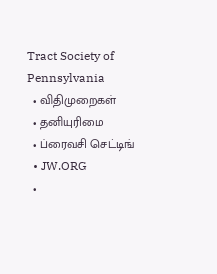Tract Society of Pennsylvania
  • விதிமுறைகள்
  • தனியுரிமை
  • ப்ரைவசி செட்டிங்
  • JW.ORG
  •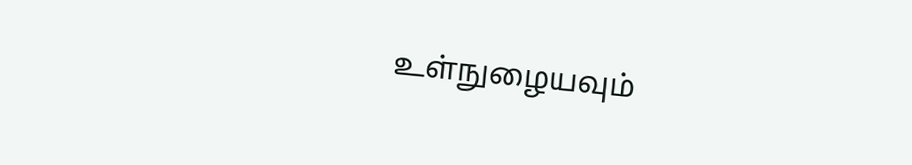உள்நுழையவும்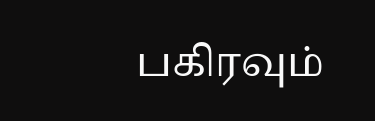பகிரவும்